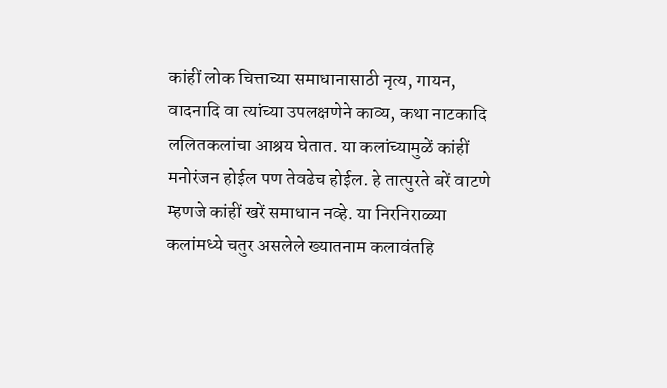कांहीं लोक चित्ताच्या समाधानासाठी नृत्य, गायन, वादनादि वा त्यांच्या उपलक्षणेने काव्य, कथा नाटकादि ललितकलांचा आश्रय घेतात. या कलांच्यामुळें कांहीं मनोरंजन होईल पण तेवढेच होईल. हे तात्पुरते बरें वाटणे म्हणजे कांहीं खरें समाधान नव्हे. या निरनिराळ्या कलांमध्ये चतुर असलेले ख्यातनाम कलावंतहि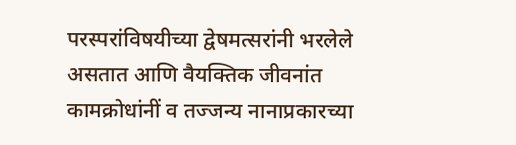परस्परांविषयीच्या द्वेषमत्सरांनी भरलेले असतात आणि वैयक्तिक जीवनांत कामक्रोधांनीं व तज्जन्य नानाप्रकारच्या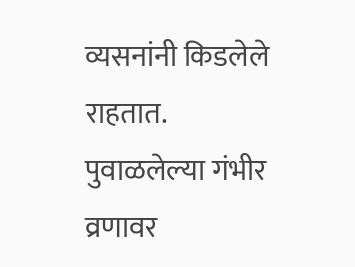व्यसनांनी किडलेले राहतात. पुवाळलेल्या गंभीर व्रणावर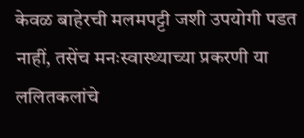केवळ बाहेरची मलमपट्टी जशी उपयोगी पडत नाहीं, तसेंच मनःस्वास्थ्याच्या प्रकरणी या ललितकलांचे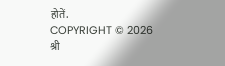होतें.
COPYRIGHT © 2026 श्री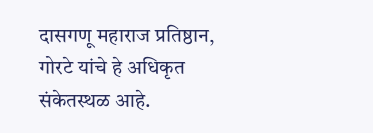दासगणू महाराज प्रतिष्ठान, गोरटे यांचे हे अधिकृत संकेतस्थळ आहे.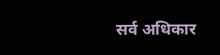सर्व अधिकार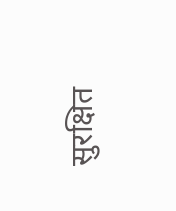सुरक्षित